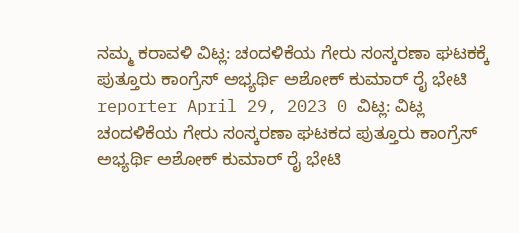ನಮ್ಮ ಕರಾವಳಿ ವಿಟ್ಲ: ಚಂದಳಿಕೆಯ ಗೇರು ಸಂಸ್ಕರಣಾ ಘಟಕಕ್ಕೆ ಪುತ್ತೂರು ಕಾಂಗ್ರೆಸ್ ಅಭ್ಯರ್ಥಿ ಅಶೋಕ್ ಕುಮಾರ್ ರೈ ಭೇಟಿ reporter April 29, 2023 0 ವಿಟ್ಲ: ವಿಟ್ಲ ಚಂದಳಿಕೆಯ ಗೇರು ಸಂಸ್ಕರಣಾ ಘಟಕದ ಪುತ್ತೂರು ಕಾಂಗ್ರೆಸ್ ಅಭ್ಯರ್ಥಿ ಅಶೋಕ್ ಕುಮಾರ್ ರೈ ಭೇಟಿ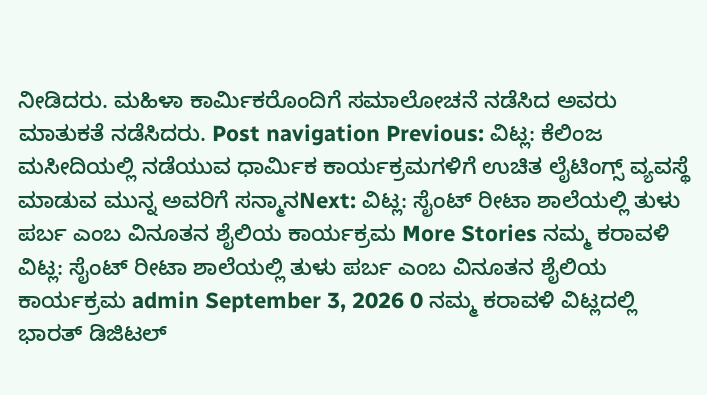ನೀಡಿದರು. ಮಹಿಳಾ ಕಾರ್ಮಿಕರೊಂದಿಗೆ ಸಮಾಲೋಚನೆ ನಡೆಸಿದ ಅವರು ಮಾತುಕತೆ ನಡೆಸಿದರು. Post navigation Previous: ವಿಟ್ಲ: ಕೆಲಿಂಜ ಮಸೀದಿಯಲ್ಲಿ ನಡೆಯುವ ಧಾರ್ಮಿಕ ಕಾರ್ಯಕ್ರಮಗಳಿಗೆ ಉಚಿತ ಲೈಟಿಂಗ್ಸ್ ವ್ಯವಸ್ಥೆ ಮಾಡುವ ಮುನ್ನ ಅವರಿಗೆ ಸನ್ಮಾನNext: ವಿಟ್ಲ: ಸೈಂಟ್ ರೀಟಾ ಶಾಲೆಯಲ್ಲಿ ತುಳು ಪರ್ಬ ಎಂಬ ವಿನೂತನ ಶೈಲಿಯ ಕಾರ್ಯಕ್ರಮ More Stories ನಮ್ಮ ಕರಾವಳಿ ವಿಟ್ಲ: ಸೈಂಟ್ ರೀಟಾ ಶಾಲೆಯಲ್ಲಿ ತುಳು ಪರ್ಬ ಎಂಬ ವಿನೂತನ ಶೈಲಿಯ ಕಾರ್ಯಕ್ರಮ admin September 3, 2026 0 ನಮ್ಮ ಕರಾವಳಿ ವಿಟ್ಲದಲ್ಲಿ ಭಾರತ್ ಡಿಜಿಟಲ್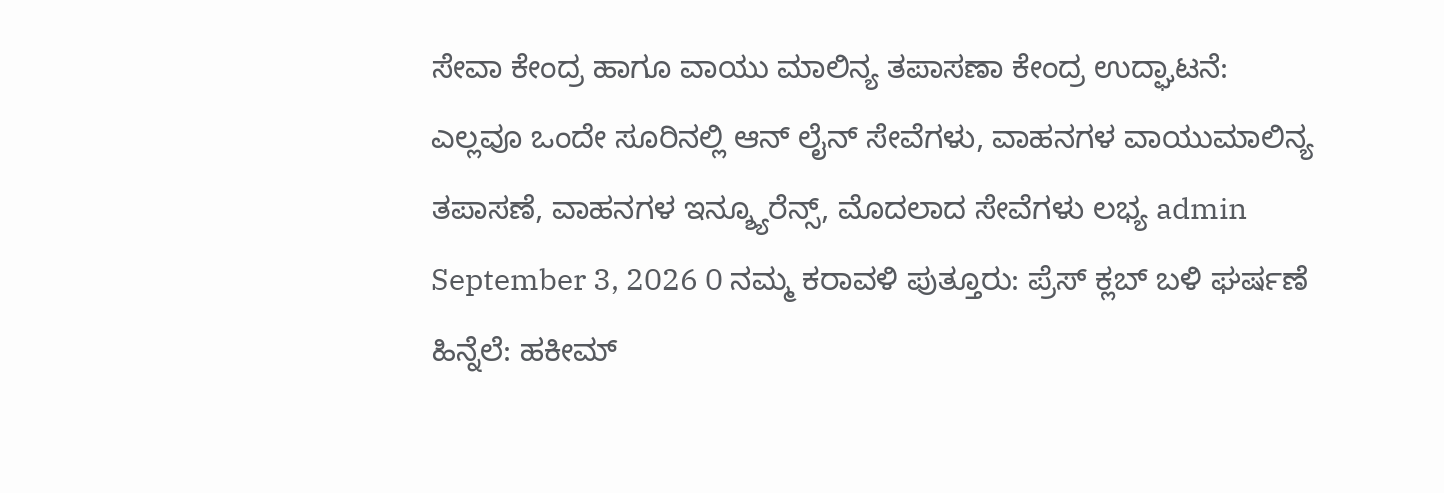ಸೇವಾ ಕೇಂದ್ರ ಹಾಗೂ ವಾಯು ಮಾಲಿನ್ಯ ತಪಾಸಣಾ ಕೇಂದ್ರ ಉದ್ಘಾಟನೆ: ಎಲ್ಲವೂ ಒಂದೇ ಸೂರಿನಲ್ಲಿ ಆನ್ ಲೈನ್ ಸೇವೆಗಳು, ವಾಹನಗಳ ವಾಯುಮಾಲಿನ್ಯ ತಪಾಸಣೆ, ವಾಹನಗಳ ಇನ್ಶ್ಯೂರೆನ್ಸ್, ಮೊದಲಾದ ಸೇವೆಗಳು ಲಭ್ಯ admin September 3, 2026 0 ನಮ್ಮ ಕರಾವಳಿ ಪುತ್ತೂರು: ಪ್ರೆಸ್ ಕ್ಲಬ್ ಬಳಿ ಘರ್ಷಣೆ ಹಿನ್ನೆಲೆ: ಹಕೀಮ್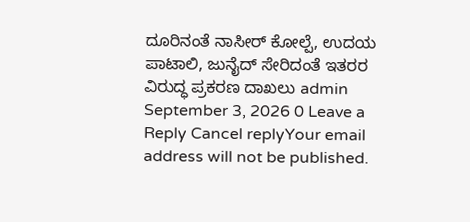ದೂರಿನಂತೆ ನಾಸೀರ್ ಕೋಲ್ಪೆ, ಉದಯ ಪಾಟಾಲಿ, ಜುನೈದ್ ಸೇರಿದಂತೆ ಇತರರ ವಿರುದ್ಧ ಪ್ರಕರಣ ದಾಖಲು admin September 3, 2026 0 Leave a Reply Cancel replyYour email address will not be published.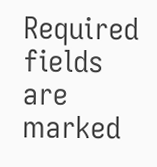Required fields are marked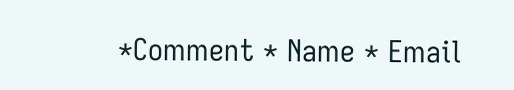*Comment * Name * Email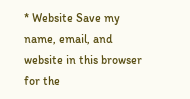* Website Save my name, email, and website in this browser for the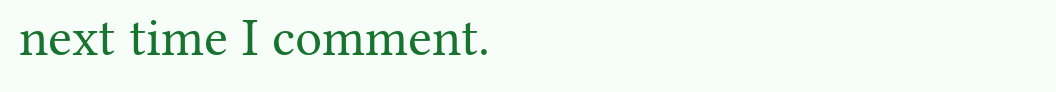next time I comment.